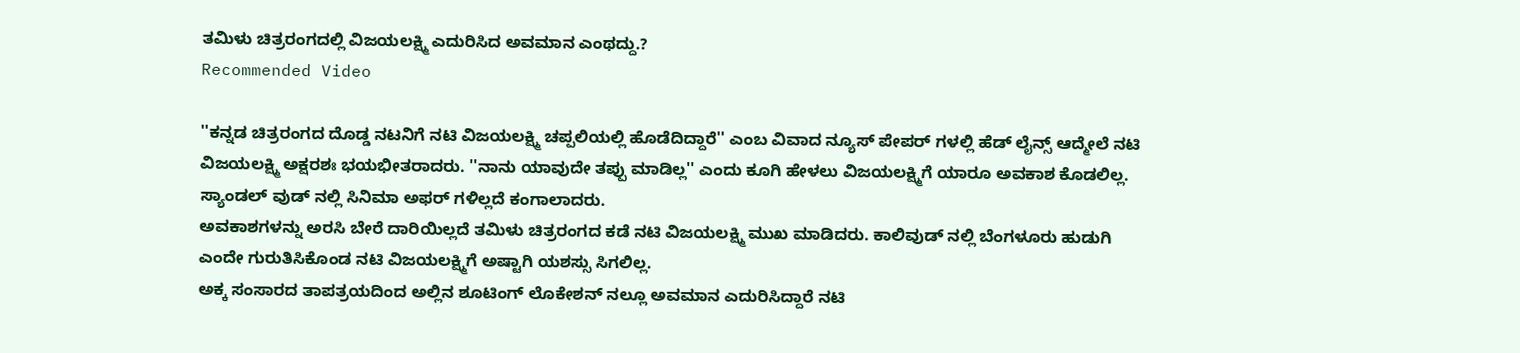ತಮಿಳು ಚಿತ್ರರಂಗದಲ್ಲಿ ವಿಜಯಲಕ್ಷ್ಮಿ ಎದುರಿಸಿದ ಅವಮಾನ ಎಂಥದ್ದು.?
Recommended Video

''ಕನ್ನಡ ಚಿತ್ರರಂಗದ ದೊಡ್ಡ ನಟನಿಗೆ ನಟಿ ವಿಜಯಲಕ್ಷ್ಮಿ ಚಪ್ಪಲಿಯಲ್ಲಿ ಹೊಡೆದಿದ್ದಾರೆ'' ಎಂಬ ವಿವಾದ ನ್ಯೂಸ್ ಪೇಪರ್ ಗಳಲ್ಲಿ ಹೆಡ್ ಲೈನ್ಸ್ ಆದ್ಮೇಲೆ ನಟಿ ವಿಜಯಲಕ್ಷ್ಮಿ ಅಕ್ಷರಶಃ ಭಯಭೀತರಾದರು. ''ನಾನು ಯಾವುದೇ ತಪ್ಪು ಮಾಡಿಲ್ಲ'' ಎಂದು ಕೂಗಿ ಹೇಳಲು ವಿಜಯಲಕ್ಷ್ಮಿಗೆ ಯಾರೂ ಅವಕಾಶ ಕೊಡಲಿಲ್ಲ. ಸ್ಯಾಂಡಲ್ ವುಡ್ ನಲ್ಲಿ ಸಿನಿಮಾ ಅಫರ್ ಗಳಿಲ್ಲದೆ ಕಂಗಾಲಾದರು.
ಅವಕಾಶಗಳನ್ನು ಅರಸಿ ಬೇರೆ ದಾರಿಯಿಲ್ಲದೆ ತಮಿಳು ಚಿತ್ರರಂಗದ ಕಡೆ ನಟಿ ವಿಜಯಲಕ್ಷ್ಮಿ ಮುಖ ಮಾಡಿದರು. ಕಾಲಿವುಡ್ ನಲ್ಲಿ ಬೆಂಗಳೂರು ಹುಡುಗಿ ಎಂದೇ ಗುರುತಿಸಿಕೊಂಡ ನಟಿ ವಿಜಯಲಕ್ಷ್ಮಿಗೆ ಅಷ್ಟಾಗಿ ಯಶಸ್ಸು ಸಿಗಲಿಲ್ಲ.
ಅಕ್ಕ ಸಂಸಾರದ ತಾಪತ್ರಯದಿಂದ ಅಲ್ಲಿನ ಶೂಟಿಂಗ್ ಲೊಕೇಶನ್ ನಲ್ಲೂ ಅವಮಾನ ಎದುರಿಸಿದ್ದಾರೆ ನಟಿ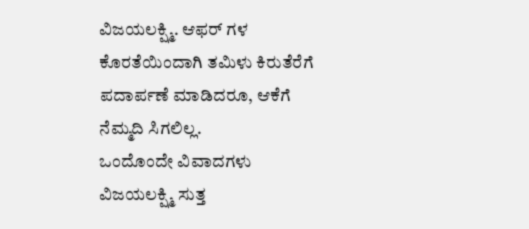ವಿಜಯಲಕ್ಷ್ಮಿ. ಆಫರ್ ಗಳ ಕೊರತೆಯಿಂದಾಗಿ ತಮಿಳು ಕಿರುತೆರೆಗೆ ಪದಾರ್ಪಣೆ ಮಾಡಿದರೂ, ಆಕೆಗೆ ನೆಮ್ಮದಿ ಸಿಗಲಿಲ್ಲ.
ಒಂದೊಂದೇ ವಿವಾದಗಳು ವಿಜಯಲಕ್ಷ್ಮಿ ಸುತ್ತ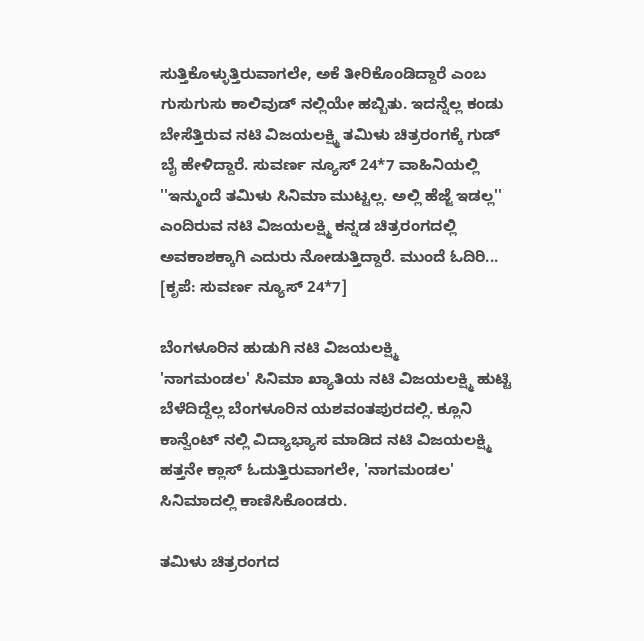ಸುತ್ತಿಕೊಳ್ಳುತ್ತಿರುವಾಗಲೇ, ಅಕೆ ತೀರಿಕೊಂಡಿದ್ದಾರೆ ಎಂಬ ಗುಸುಗುಸು ಕಾಲಿವುಡ್ ನಲ್ಲಿಯೇ ಹಬ್ಬಿತು. ಇದನ್ನೆಲ್ಲ ಕಂಡು ಬೇಸೆತ್ತಿರುವ ನಟಿ ವಿಜಯಲಕ್ಷ್ಮಿ ತಮಿಳು ಚಿತ್ರರಂಗಕ್ಕೆ ಗುಡ್ ಬೈ ಹೇಳಿದ್ದಾರೆ. ಸುವರ್ಣ ನ್ಯೂಸ್ 24*7 ವಾಹಿನಿಯಲ್ಲಿ ''ಇನ್ಮುಂದೆ ತಮಿಳು ಸಿನಿಮಾ ಮುಟ್ಟಲ್ಲ. ಅಲ್ಲಿ ಹೆಜ್ಜೆ ಇಡಲ್ಲ'' ಎಂದಿರುವ ನಟಿ ವಿಜಯಲಕ್ಷ್ಮಿ ಕನ್ನಡ ಚಿತ್ರರಂಗದಲ್ಲಿ ಅವಕಾಶಕ್ಕಾಗಿ ಎದುರು ನೋಡುತ್ತಿದ್ದಾರೆ. ಮುಂದೆ ಓದಿರಿ... [ಕೃಪೆ: ಸುವರ್ಣ ನ್ಯೂಸ್ 24*7]

ಬೆಂಗಳೂರಿನ ಹುಡುಗಿ ನಟಿ ವಿಜಯಲಕ್ಷ್ಮಿ
'ನಾಗಮಂಡಲ' ಸಿನಿಮಾ ಖ್ಯಾತಿಯ ನಟಿ ವಿಜಯಲಕ್ಷ್ಮಿ ಹುಟ್ಟಿ ಬೆಳೆದಿದ್ದೆಲ್ಲ ಬೆಂಗಳೂರಿನ ಯಶವಂತಪುರದಲ್ಲಿ. ಕ್ಲೂನಿ ಕಾನ್ವೆಂಟ್ ನಲ್ಲಿ ವಿದ್ಯಾಭ್ಯಾಸ ಮಾಡಿದ ನಟಿ ವಿಜಯಲಕ್ಷ್ಮಿ ಹತ್ತನೇ ಕ್ಲಾಸ್ ಓದುತ್ತಿರುವಾಗಲೇ, 'ನಾಗಮಂಡಲ' ಸಿನಿಮಾದಲ್ಲಿ ಕಾಣಿಸಿಕೊಂಡರು.

ತಮಿಳು ಚಿತ್ರರಂಗದ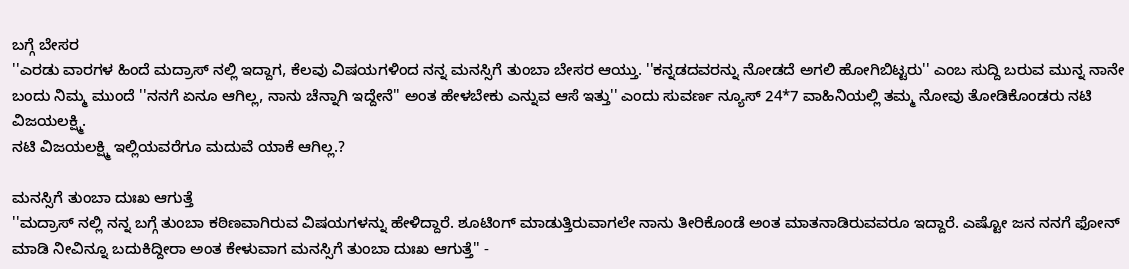ಬಗ್ಗೆ ಬೇಸರ
''ಎರಡು ವಾರಗಳ ಹಿಂದೆ ಮದ್ರಾಸ್ ನಲ್ಲಿ ಇದ್ದಾಗ, ಕೆಲವು ವಿಷಯಗಳಿಂದ ನನ್ನ ಮನಸ್ಸಿಗೆ ತುಂಬಾ ಬೇಸರ ಆಯ್ತು. ''ಕನ್ನಡದವರನ್ನು ನೋಡದೆ ಅಗಲಿ ಹೋಗಿಬಿಟ್ಟರು'' ಎಂಬ ಸುದ್ದಿ ಬರುವ ಮುನ್ನ ನಾನೇ ಬಂದು ನಿಮ್ಮ ಮುಂದೆ ''ನನಗೆ ಏನೂ ಆಗಿಲ್ಲ, ನಾನು ಚೆನ್ನಾಗಿ ಇದ್ದೇನೆ'' ಅಂತ ಹೇಳಬೇಕು ಎನ್ನುವ ಆಸೆ ಇತ್ತು'' ಎಂದು ಸುವರ್ಣ ನ್ಯೂಸ್ 24*7 ವಾಹಿನಿಯಲ್ಲಿ ತಮ್ಮ ನೋವು ತೋಡಿಕೊಂಡರು ನಟಿ ವಿಜಯಲಕ್ಷ್ಮಿ.
ನಟಿ ವಿಜಯಲಕ್ಷ್ಮಿ ಇಲ್ಲಿಯವರೆಗೂ ಮದುವೆ ಯಾಕೆ ಆಗಿಲ್ಲ.?

ಮನಸ್ಸಿಗೆ ತುಂಬಾ ದುಃಖ ಆಗುತ್ತೆ
''ಮದ್ರಾಸ್ ನಲ್ಲಿ ನನ್ನ ಬಗ್ಗೆ ತುಂಬಾ ಕಠಿಣವಾಗಿರುವ ವಿಷಯಗಳನ್ನು ಹೇಳಿದ್ದಾರೆ. ಶೂಟಿಂಗ್ ಮಾಡುತ್ತಿರುವಾಗಲೇ ನಾನು ತೀರಿಕೊಂಡೆ ಅಂತ ಮಾತನಾಡಿರುವವರೂ ಇದ್ದಾರೆ. ಎಷ್ಟೋ ಜನ ನನಗೆ ಫೋನ್ ಮಾಡಿ ನೀವಿನ್ನೂ ಬದುಕಿದ್ದೀರಾ ಅಂತ ಕೇಳುವಾಗ ಮನಸ್ಸಿಗೆ ತುಂಬಾ ದುಃಖ ಆಗುತ್ತೆ'' -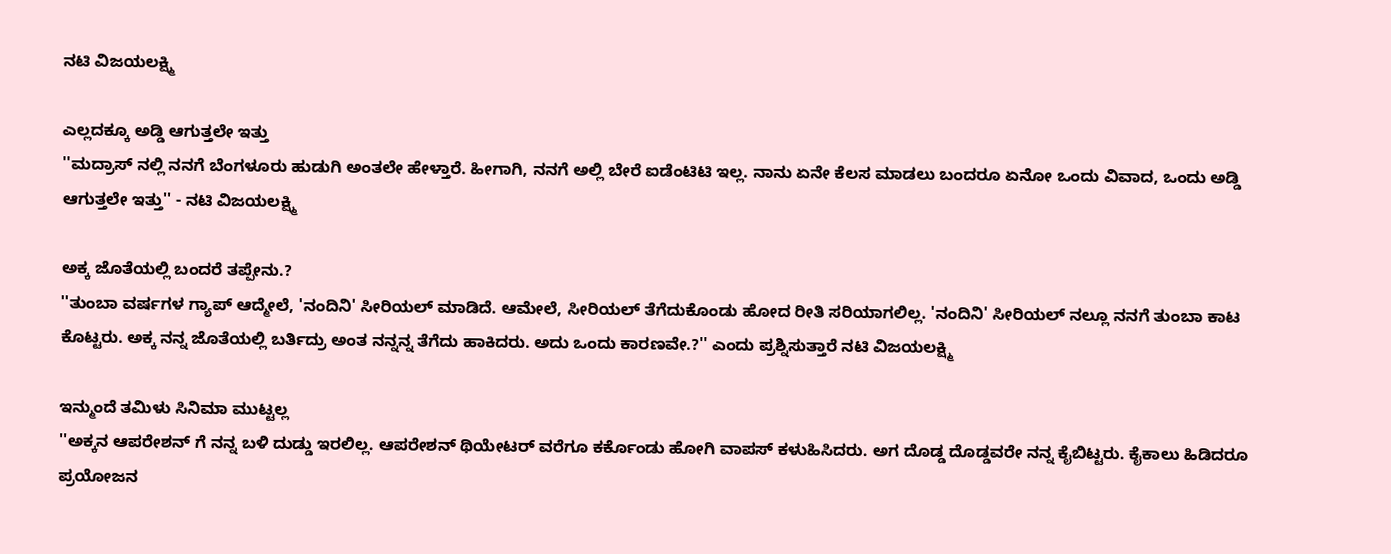ನಟಿ ವಿಜಯಲಕ್ಷ್ಮಿ

ಎಲ್ಲದಕ್ಕೂ ಅಡ್ಡಿ ಆಗುತ್ತಲೇ ಇತ್ತು
''ಮದ್ರಾಸ್ ನಲ್ಲಿ ನನಗೆ ಬೆಂಗಳೂರು ಹುಡುಗಿ ಅಂತಲೇ ಹೇಳ್ತಾರೆ. ಹೀಗಾಗಿ, ನನಗೆ ಅಲ್ಲಿ ಬೇರೆ ಐಡೆಂಟಿಟಿ ಇಲ್ಲ. ನಾನು ಏನೇ ಕೆಲಸ ಮಾಡಲು ಬಂದರೂ ಏನೋ ಒಂದು ವಿವಾದ, ಒಂದು ಅಡ್ಡಿ ಆಗುತ್ತಲೇ ಇತ್ತು'' - ನಟಿ ವಿಜಯಲಕ್ಷ್ಮಿ

ಅಕ್ಕ ಜೊತೆಯಲ್ಲಿ ಬಂದರೆ ತಪ್ಪೇನು.?
''ತುಂಬಾ ವರ್ಷಗಳ ಗ್ಯಾಪ್ ಆದ್ಮೇಲೆ, 'ನಂದಿನಿ' ಸೀರಿಯಲ್ ಮಾಡಿದೆ. ಆಮೇಲೆ, ಸೀರಿಯಲ್ ತೆಗೆದುಕೊಂಡು ಹೋದ ರೀತಿ ಸರಿಯಾಗಲಿಲ್ಲ. 'ನಂದಿನಿ' ಸೀರಿಯಲ್ ನಲ್ಲೂ ನನಗೆ ತುಂಬಾ ಕಾಟ ಕೊಟ್ಟರು. ಅಕ್ಕ ನನ್ನ ಜೊತೆಯಲ್ಲಿ ಬರ್ತಿದ್ರು ಅಂತ ನನ್ನನ್ನ ತೆಗೆದು ಹಾಕಿದರು. ಅದು ಒಂದು ಕಾರಣವೇ.?'' ಎಂದು ಪ್ರಶ್ನಿಸುತ್ತಾರೆ ನಟಿ ವಿಜಯಲಕ್ಷ್ಮಿ

ಇನ್ಮುಂದೆ ತಮಿಳು ಸಿನಿಮಾ ಮುಟ್ಟಲ್ಲ
''ಅಕ್ಕನ ಆಪರೇಶನ್ ಗೆ ನನ್ನ ಬಳಿ ದುಡ್ಡು ಇರಲಿಲ್ಲ. ಆಪರೇಶನ್ ಥಿಯೇಟರ್ ವರೆಗೂ ಕರ್ಕೊಂಡು ಹೋಗಿ ವಾಪಸ್ ಕಳುಹಿಸಿದರು. ಅಗ ದೊಡ್ಡ ದೊಡ್ಡವರೇ ನನ್ನ ಕೈಬಿಟ್ಟರು. ಕೈಕಾಲು ಹಿಡಿದರೂ ಪ್ರಯೋಜನ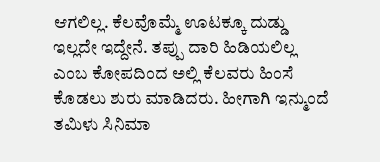ಆಗಲಿಲ್ಲ. ಕೆಲವೊಮ್ಮೆ ಊಟಕ್ಕೂ ದುಡ್ಡು ಇಲ್ಲದೇ ಇದ್ದೇನೆ. ತಪ್ಪು ದಾರಿ ಹಿಡಿಯಲಿಲ್ಲ ಎಂಬ ಕೋಪದಿಂದ ಅಲ್ಲಿ ಕೆಲವರು ಹಿಂಸೆ ಕೊಡಲು ಶುರು ಮಾಡಿದರು. ಹೀಗಾಗಿ ಇನ್ಮುಂದೆ ತಮಿಳು ಸಿನಿಮಾ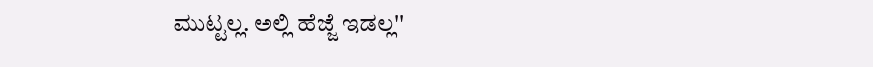ಮುಟ್ಟಲ್ಲ. ಅಲ್ಲಿ ಹೆಜ್ಜೆ ಇಡಲ್ಲ''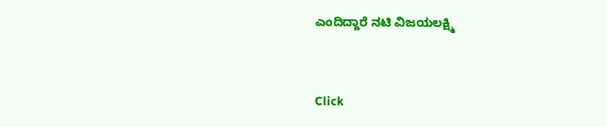ಎಂದಿದ್ದಾರೆ ನಟಿ ವಿಜಯಲಕ್ಷ್ಮಿ


Click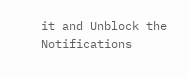it and Unblock the Notifications